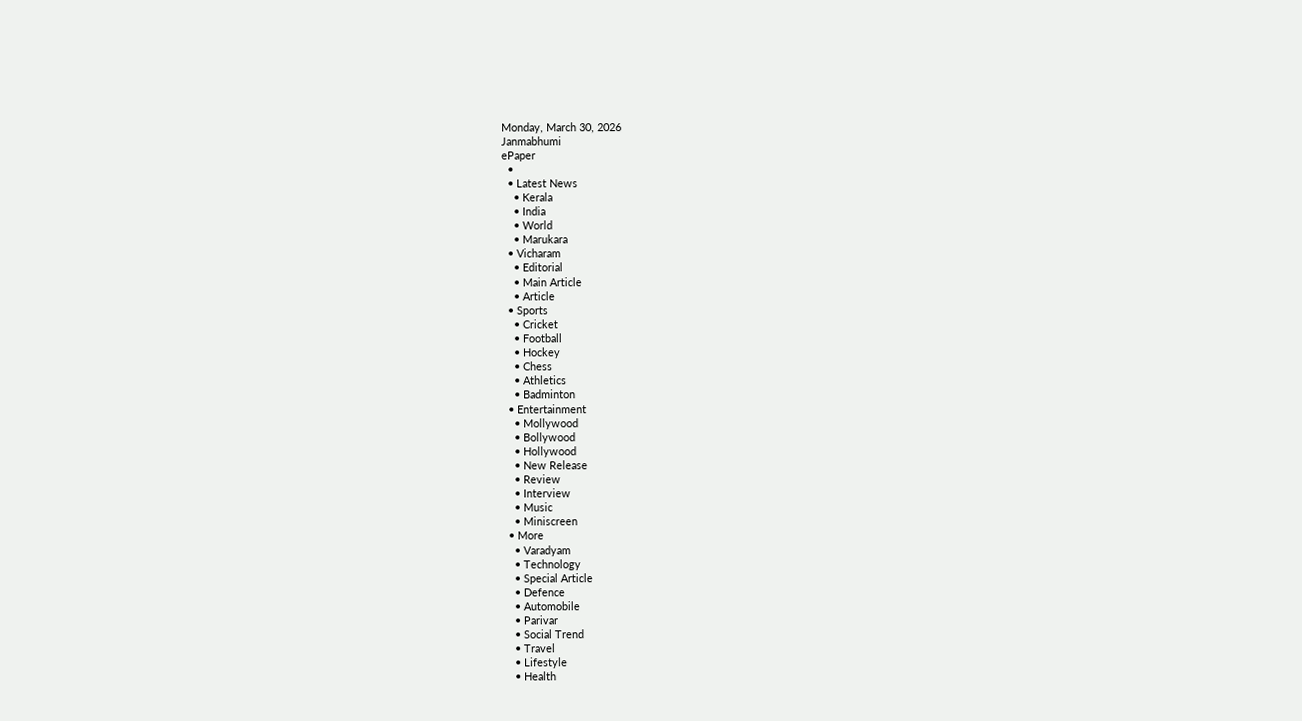Monday, March 30, 2026
Janmabhumi
ePaper
  •
  • Latest News
    • Kerala
    • India
    • World
    • Marukara
  • Vicharam
    • Editorial
    • Main Article
    • Article
  • Sports
    • Cricket
    • Football
    • Hockey
    • Chess
    • Athletics
    • Badminton
  • Entertainment
    • Mollywood
    • Bollywood
    • Hollywood
    • New Release
    • Review
    • Interview
    • Music
    • Miniscreen
  • More
    • Varadyam
    • Technology
    • Special Article
    • Defence
    • Automobile
    • Parivar
    • Social Trend
    • Travel
    • Lifestyle
    • Health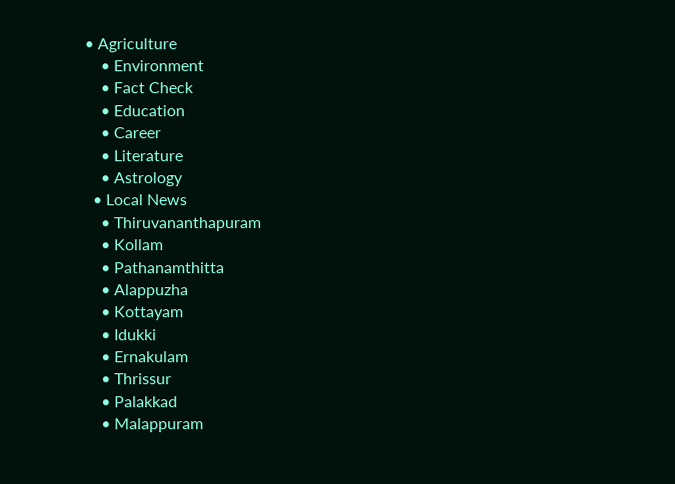• Agriculture
    • Environment
    • Fact Check
    • Education
    • Career
    • Literature
    • Astrology
  • Local News
    • Thiruvananthapuram
    • Kollam
    • Pathanamthitta
    • Alappuzha
    • Kottayam
    • Idukki
    • Ernakulam
    • Thrissur
    • Palakkad
    • Malappuram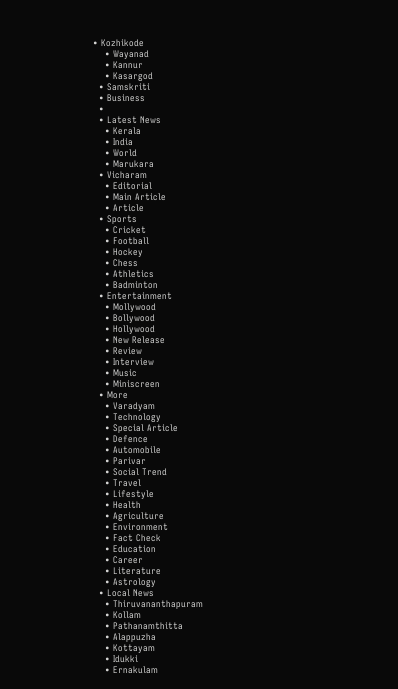• Kozhikode
    • Wayanad
    • Kannur
    • Kasargod
  • Samskriti
  • Business
  •
  • Latest News
    • Kerala
    • India
    • World
    • Marukara
  • Vicharam
    • Editorial
    • Main Article
    • Article
  • Sports
    • Cricket
    • Football
    • Hockey
    • Chess
    • Athletics
    • Badminton
  • Entertainment
    • Mollywood
    • Bollywood
    • Hollywood
    • New Release
    • Review
    • Interview
    • Music
    • Miniscreen
  • More
    • Varadyam
    • Technology
    • Special Article
    • Defence
    • Automobile
    • Parivar
    • Social Trend
    • Travel
    • Lifestyle
    • Health
    • Agriculture
    • Environment
    • Fact Check
    • Education
    • Career
    • Literature
    • Astrology
  • Local News
    • Thiruvananthapuram
    • Kollam
    • Pathanamthitta
    • Alappuzha
    • Kottayam
    • Idukki
    • Ernakulam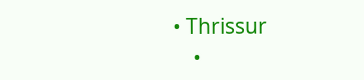• Thrissur
    •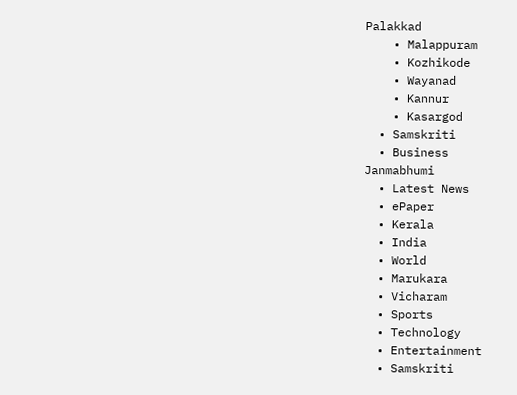Palakkad
    • Malappuram
    • Kozhikode
    • Wayanad
    • Kannur
    • Kasargod
  • Samskriti
  • Business
Janmabhumi
  • Latest News
  • ePaper
  • Kerala
  • India
  • World
  • Marukara
  • Vicharam
  • Sports
  • Technology
  • Entertainment
  • Samskriti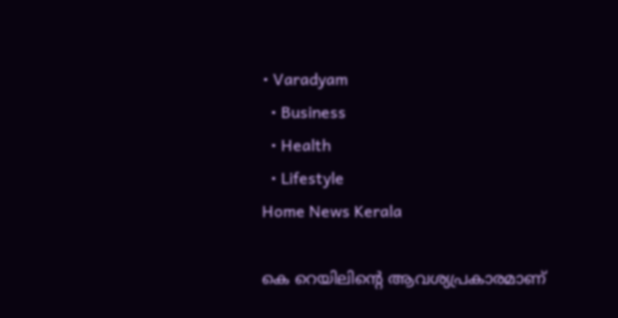• Varadyam
  • Business
  • Health
  • Lifestyle
Home News Kerala

കെ റെയിലിന്റെ ആവശ്യപ്രകാരമാണ്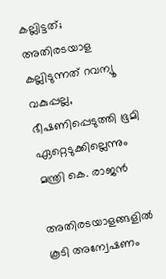കല്ലിട്ടത്; അതിരടയാള കല്ലിടുന്നത് റവന്യൂ വകുപ്പല്ല, ഭീഷണിപ്പെടുത്തി ഭൂമി ഏറ്റെടുക്കില്ലെന്നും മന്ത്രി കെ. രാജന്‍

അതിരടയാളങ്ങളില്‍ കൂടി അന്വേഷണം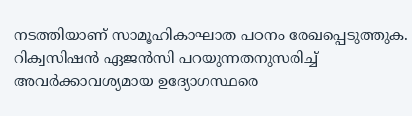നടത്തിയാണ് സാമൂഹികാഘാത പഠനം രേഖപ്പെടുത്തുക. റിക്വസിഷന്‍ ഏജന്‍സി പറയുന്നതനുസരിച്ച് അവര്‍ക്കാവശ്യമായ ഉദ്യോഗസ്ഥരെ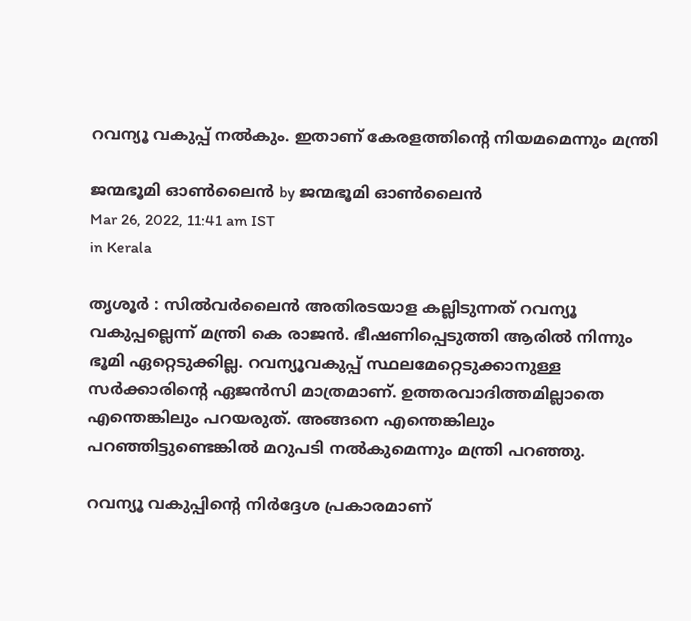റവന്യൂ വകുപ്പ് നല്‍കും. ഇതാണ് കേരളത്തിന്റെ നിയമമെന്നും മന്ത്രി

ജന്മഭൂമി ഓണ്‍ലൈന്‍ by ജന്മഭൂമി ഓണ്‍ലൈന്‍
Mar 26, 2022, 11:41 am IST
in Kerala

തൃശൂര്‍ : സില്‍വര്‍ലൈന്‍ അതിരടയാള കല്ലിടുന്നത് റവന്യൂ വകുപ്പല്ലെന്ന് മന്ത്രി കെ രാജന്‍. ഭീഷണിപ്പെടുത്തി ആരില്‍ നിന്നും ഭൂമി ഏറ്റെടുക്കില്ല. റവന്യൂവകുപ്പ് സ്ഥലമേറ്റെടുക്കാനുള്ള സര്‍ക്കാരിന്റെ ഏജന്‍സി മാത്രമാണ്. ഉത്തരവാദിത്തമില്ലാതെ എന്തെങ്കിലും പറയരുത്. അങ്ങനെ എന്തെങ്കിലും പറഞ്ഞിട്ടുണ്ടെങ്കില്‍ മറുപടി നല്‍കുമെന്നും മന്ത്രി പറഞ്ഞു.

റവന്യൂ വകുപ്പിന്റെ നിര്‍ദ്ദേശ പ്രകാരമാണ്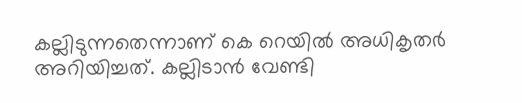കല്ലിടുന്നതെന്നാണ് കെ റെയില്‍ അധികൃതര്‍ അറിയിച്ചത്. കല്ലിടാന്‍ വേണ്ടി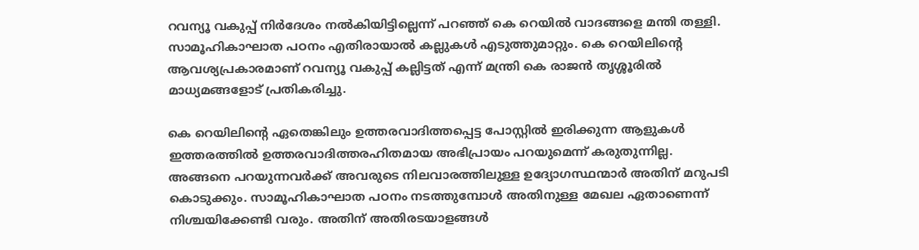റവന്യൂ വകുപ്പ് നിര്‍ദേശം നല്‍കിയിട്ടില്ലെന്ന് പറഞ്ഞ് കെ റെയില്‍ വാദങ്ങളെ മന്തി തള്ളി. സാമൂഹികാഘാത പഠനം എതിരായാല്‍ കല്ലുകള്‍ എടുത്തുമാറ്റും. കെ റെയിലിന്റെ ആവശ്യപ്രകാരമാണ് റവന്യൂ വകുപ്പ് കല്ലിട്ടത് എന്ന് മന്ത്രി കെ രാജന്‍ തൃശ്ശൂരില്‍ മാധ്യമങ്ങളോട് പ്രതികരിച്ചു.

കെ റെയിലിന്റെ ഏതെങ്കിലും ഉത്തരവാദിത്തപ്പെട്ട പോസ്റ്റില്‍ ഇരിക്കുന്ന ആളുകള്‍ ഇത്തരത്തില്‍ ഉത്തരവാദിത്തരഹിതമായ അഭിപ്രായം പറയുമെന്ന് കരുതുന്നില്ല. അങ്ങനെ പറയുന്നവര്‍ക്ക് അവരുടെ നിലവാരത്തിലുള്ള ഉദ്യോഗസ്ഥന്മാര്‍ അതിന് മറുപടി കൊടുക്കും. സാമൂഹികാഘാത പഠനം നടത്തുമ്പോള്‍ അതിനുള്ള മേഖല ഏതാണെന്ന് നിശ്ചയിക്കേണ്ടി വരും. അതിന് അതിരടയാളങ്ങള്‍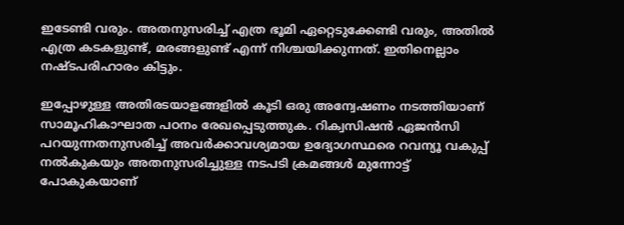ഇടേണ്ടി വരും. അതനുസരിച്ച് എത്ര ഭൂമി ഏറ്റെടുക്കേണ്ടി വരും, അതില്‍ എത്ര കടകളുണ്ട്, മരങ്ങളുണ്ട് എന്ന് നിശ്ചയിക്കുന്നത്. ഇതിനെല്ലാം നഷ്ടപരിഹാരം കിട്ടും.

ഇപ്പോഴുള്ള അതിരടയാളങ്ങളില്‍ കൂടി ഒരു അന്വേഷണം നടത്തിയാണ് സാമൂഹികാഘാത പഠനം രേഖപ്പെടുത്തുക. റിക്വസിഷന്‍ ഏജന്‍സി പറയുന്നതനുസരിച്ച് അവര്‍ക്കാവശ്യമായ ഉദ്യോഗസ്ഥരെ റവന്യൂ വകുപ്പ് നല്‍കുകയും അതനുസരിച്ചുള്ള നടപടി ക്രമങ്ങള്‍ മുന്നോട്ട് പോകുകയാണ്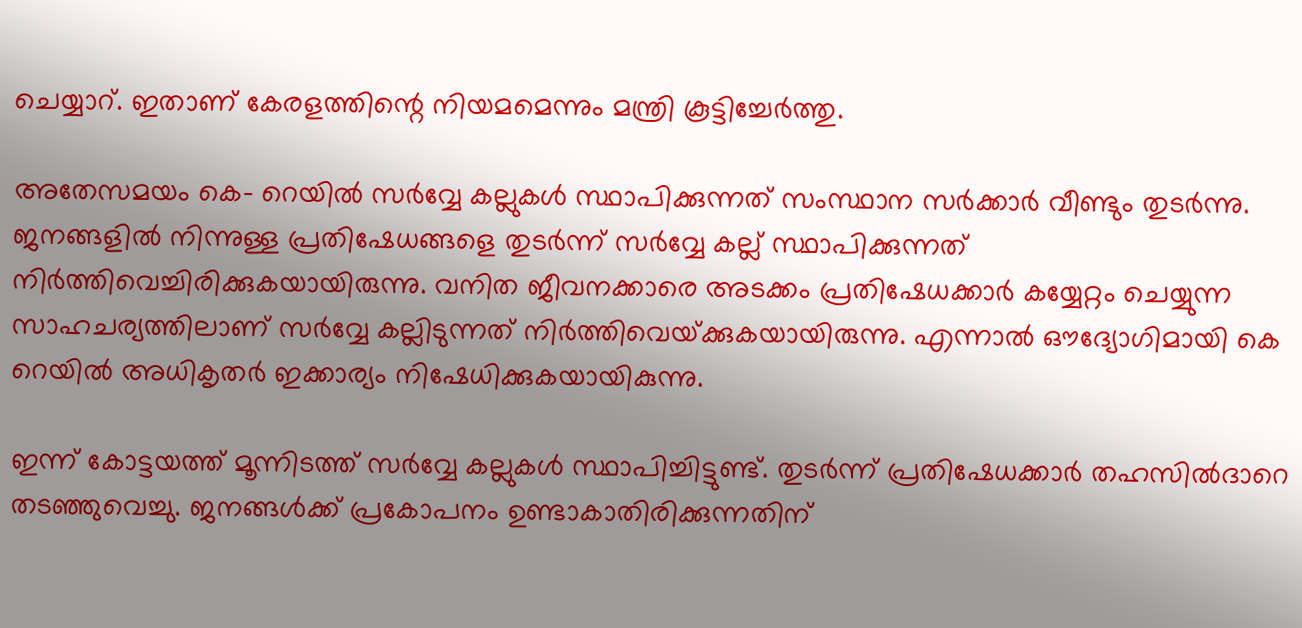ചെയ്യാറ്. ഇതാണ് കേരളത്തിന്റെ നിയമമെന്നും മന്ത്രി കൂട്ടിച്ചേര്‍ത്തു.

അതേസമയം കെ- റെയില്‍ സര്‍വ്വേ കല്ലുകള്‍ സ്ഥാപിക്കുന്നത് സംസ്ഥാന സര്‍ക്കാര്‍ വീണ്ടും തുടര്‍ന്നു. ജനങ്ങളില്‍ നിന്നുള്ള പ്രതിഷേധങ്ങളെ തുടര്‍ന്ന് സര്‍വ്വേ കല്ല് സ്ഥാപിക്കുന്നത് നിര്‍ത്തിവെച്ചിരിക്കുകയായിരുന്നു. വനിത ജീവനക്കാരെ അടക്കം പ്രതിഷേധക്കാര്‍ കയ്യേറ്റം ചെയ്യുന്ന സാഹചര്യത്തിലാണ് സര്‍വ്വേ കല്ലിടുന്നത് നിര്‍ത്തിവെയ്‌ക്കുകയായിരുന്നു. എന്നാല്‍ ഔദ്യോഗിമായി കെ റെയില്‍ അധികൃതര്‍ ഇക്കാര്യം നിഷേധിക്കുകയായികുന്നു.

ഇന്ന് കോട്ടയത്ത് മൂന്നിടത്ത് സര്‍വ്വേ കല്ലുകള്‍ സ്ഥാപിച്ചിട്ടുണ്ട്. തുടര്‍ന്ന് പ്രതിഷേധക്കാര്‍ തഹസില്‍ദാറെ തടഞ്ഞുവെച്ചു. ജനങ്ങള്‍ക്ക് പ്രകോപനം ഉണ്ടാകാതിരിക്കുന്നതിന്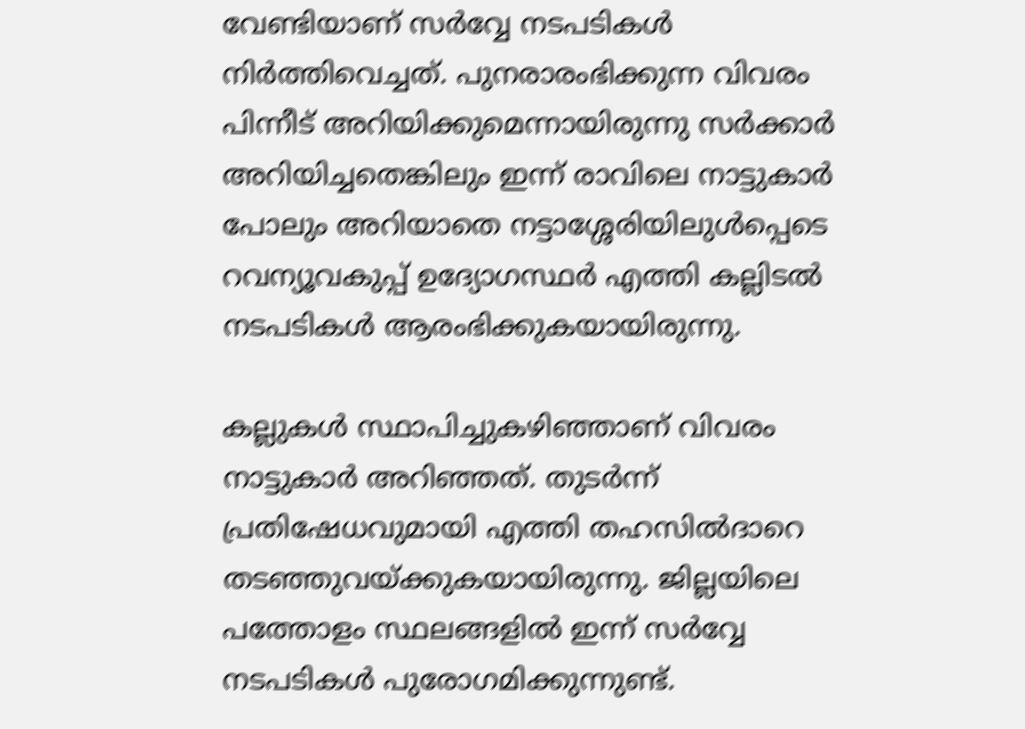വേണ്ടിയാണ് സര്‍വ്വേ നടപടികള്‍ നിര്‍ത്തിവെച്ചത്. പുനരാരംഭിക്കുന്ന വിവരം പിന്നീട് അറിയിക്കുമെന്നായിരുന്നു സര്‍ക്കാര്‍ അറിയിച്ചതെങ്കിലും ഇന്ന് രാവിലെ നാട്ടുകാര്‍ പോലും അറിയാതെ നട്ടാശ്ശേരിയിലുള്‍പ്പെടെ റവന്യൂവകുപ്പ് ഉദ്യോഗസ്ഥര്‍ എത്തി കല്ലിടല്‍ നടപടികള്‍ ആരംഭിക്കുകയായിരുന്നു.

കല്ലുകള്‍ സ്ഥാപിച്ചുകഴിഞ്ഞാണ് വിവരം നാട്ടുകാര്‍ അറിഞ്ഞത്. തുടര്‍ന്ന് പ്രതിഷേധവുമായി എത്തി തഹസില്‍ദാറെ തടഞ്ഞുവയ്‌ക്കുകയായിരുന്നു. ജില്ലയിലെ പത്തോളം സ്ഥലങ്ങളില്‍ ഇന്ന് സര്‍വ്വേ നടപടികള്‍ പുരോഗമിക്കുന്നുണ്ട്.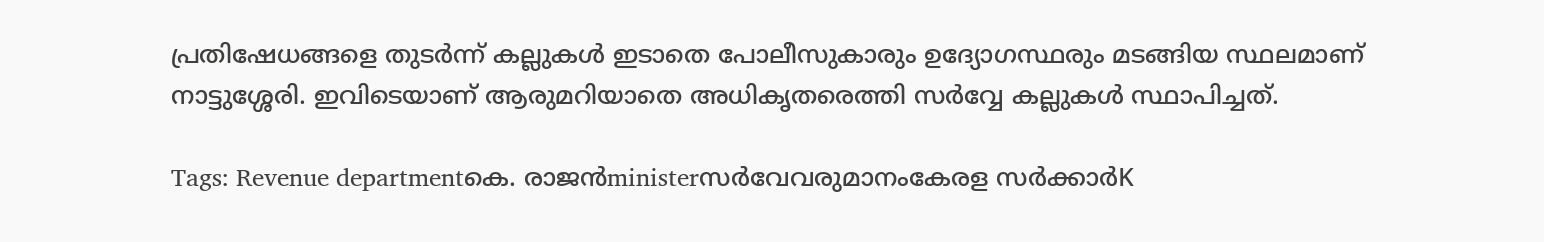പ്രതിഷേധങ്ങളെ തുടര്‍ന്ന് കല്ലുകള്‍ ഇടാതെ പോലീസുകാരും ഉദ്യോഗസ്ഥരും മടങ്ങിയ സ്ഥലമാണ് നാട്ടുശ്ശേരി. ഇവിടെയാണ് ആരുമറിയാതെ അധികൃതരെത്തി സര്‍വ്വേ കല്ലുകള്‍ സ്ഥാപിച്ചത്.

Tags: Revenue departmentകെ. രാജന്‍ministerസര്‍വേവരുമാനംകേരള സര്‍ക്കാര്‍K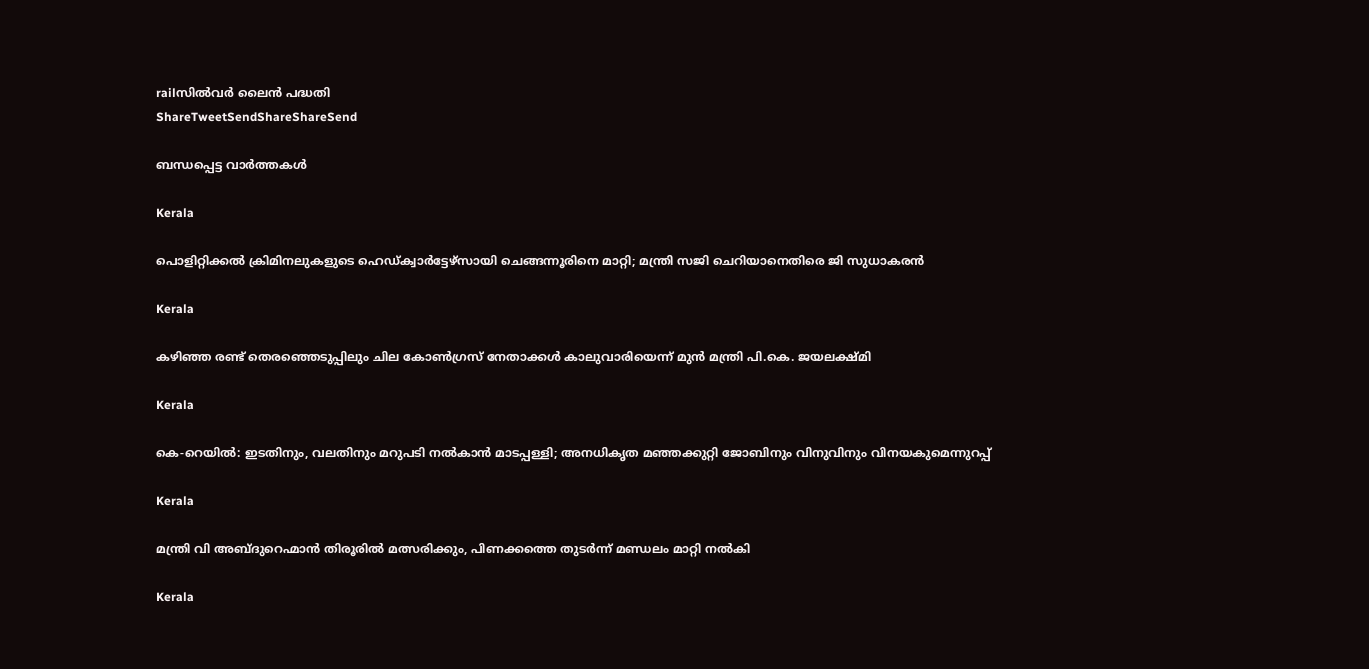railസില്‍വര്‍ ലൈന്‍ പദ്ധതി
ShareTweetSendShareShareSend

ബന്ധപ്പെട്ട വാര്‍ത്തകള്‍

Kerala

പൊളിറ്റിക്കല്‍ ക്രിമിനലുകളുടെ ഹെഡ്ക്വാര്‍ട്ടേഴ്‌സായി ചെങ്ങന്നൂരിനെ മാറ്റി; മന്ത്രി സജി ചെറിയാനെതിരെ ജി സുധാകരന്‍

Kerala

കഴിഞ്ഞ രണ്ട് തെരഞ്ഞെടുപ്പിലും ചില കോണ്‍ഗ്രസ് നേതാക്കള്‍ കാലുവാരിയെന്ന് മുന്‍ മന്ത്രി പി.കെ. ജയലക്ഷ്മി

Kerala

കെ-റെയില്‍: ഇടതിനും, വലതിനും മറുപടി നല്‍കാന്‍ മാടപ്പള്ളി; അനധികൃത മഞ്ഞക്കുറ്റി ജോബിനും വിനുവിനും വിനയകുമെന്നുറപ്പ്

Kerala

മന്ത്രി വി അബ്ദുറെഹ്മാന്‍ തിരൂരില്‍ മത്സരിക്കും, പിണക്കത്തെ തുടര്‍ന്ന് മണ്ഡലം മാറ്റി നല്‍കി

Kerala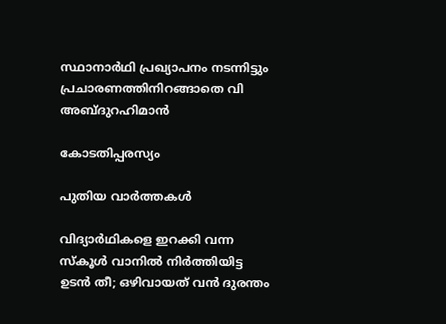സ്ഥാനാര്‍ഥി പ്രഖ്യാപനം നടന്നിട്ടും പ്രചാരണത്തിനിറങ്ങാതെ വി അബ്ദുറഹിമാന്‍

കോടതിപ്പരസ്യം

പുതിയ വാര്‍ത്തകള്‍

വിദ്യാര്‍ഥികളെ ഇറക്കി വന്ന സ്‌കൂള്‍ വാനില്‍ നിര്‍ത്തിയിട്ട ഉടന്‍ തീ; ഒഴിവായത് വൻ ദുരന്തം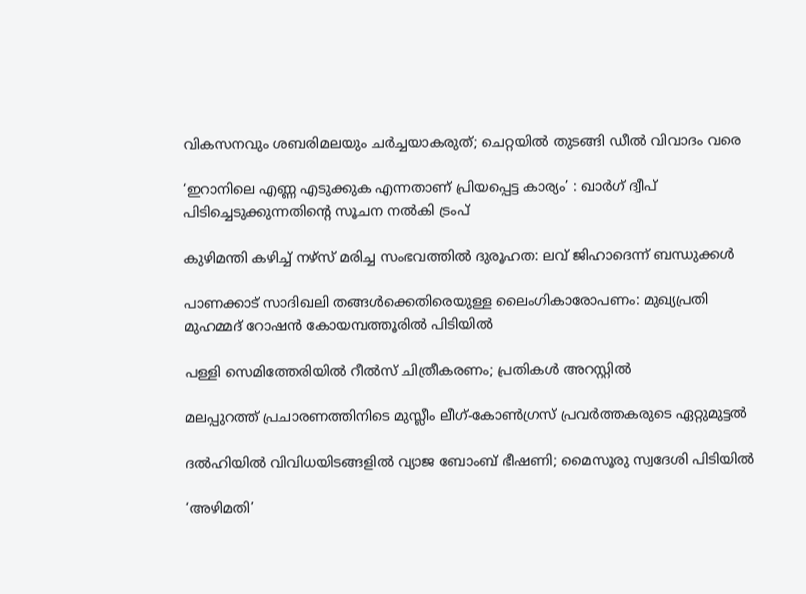വികസനവും ശബരിമലയും ചര്‍ച്ചയാകരുത്; ചെറ്റയില്‍ തുടങ്ങി ഡീല്‍ വിവാദം വരെ

‘ഇറാനിലെ എണ്ണ എടുക്കുക എന്നതാണ് പ്രിയപ്പെട്ട കാര്യം’ : ഖാർഗ് ദ്വീപ് പിടിച്ചെടുക്കുന്നതിന്റെ സൂചന നൽകി ട്രംപ്

കുഴിമന്തി കഴിച്ച് നഴ്‌സ് മരിച്ച സംഭവത്തില്‍ ദുരൂഹത: ലവ് ജിഹാദെന്ന് ബന്ധുക്കള്‍

പാണക്കാട് സാദിഖലി തങ്ങൾക്കെതിരെയുള്ള ലൈംഗികാരോപണം: മുഖ്യപ്രതി മുഹമ്മദ് റോഷന്‍ കോയമ്പത്തൂരില്‍ പിടിയില്‍

പള്ളി സെമിത്തേരിയില്‍ റീല്‍സ് ചിത്രീകരണം; പ്രതികള്‍ അറസ്റ്റില്‍

മലപ്പുറത്ത് പ്രചാരണത്തിനിടെ മുസ്ലീം ലീഗ്-കോൺഗ്രസ് പ്രവർത്തകരുടെ ഏറ്റുമുട്ടൽ

ദല്‍ഹിയിൽ വിവിധയിടങ്ങളിൽ വ്യാജ ബോംബ് ഭീഷണി; മൈസൂരു സ്വദേശി പിടിയിൽ

‘അഴിമതി’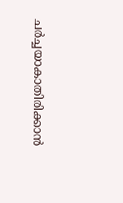ചര്‍ച്ചയാകാതിരിക്കാന്‍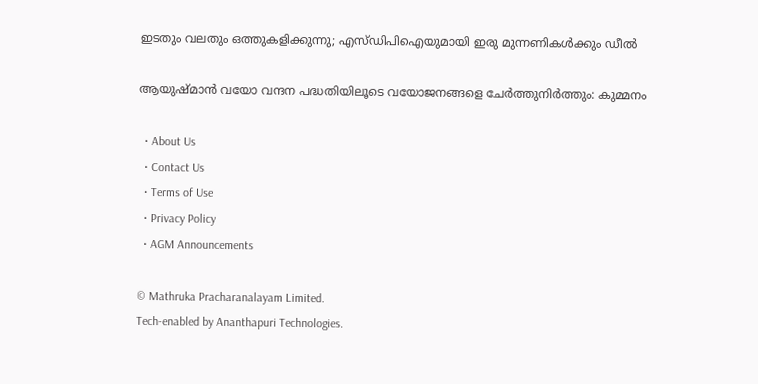ഇടതും വലതും ഒത്തുകളിക്കുന്നു; എസ്ഡിപിഐയുമായി ഇരു മുന്നണികള്‍ക്കും ഡീല്‍

ആയുഷ്മാന്‍ വയോ വന്ദന പദ്ധതിയിലൂടെ വയോജനങ്ങളെ ചേര്‍ത്തുനിര്‍ത്തും: കുമ്മനം

  • About Us
  • Contact Us
  • Terms of Use
  • Privacy Policy
  • AGM Announcements

© Mathruka Pracharanalayam Limited.
Tech-enabled by Ananthapuri Technologies.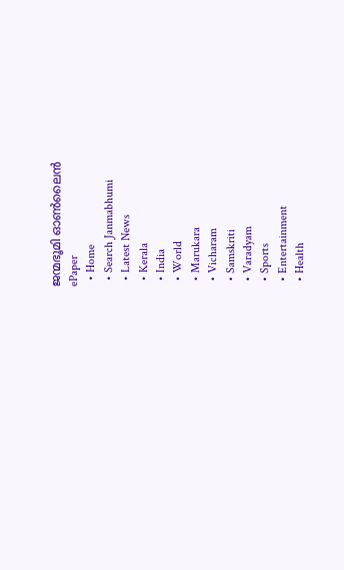ജന്മഭൂമി ഓണ്‍ലൈന്‍
ePaper
  • Home
  • Search Janmabhumi
  • Latest News
  • Kerala
  • India
  • World
  • Marukara
  • Vicharam
  • Samskriti
  • Varadyam
  • Sports
  • Entertainment
  • Health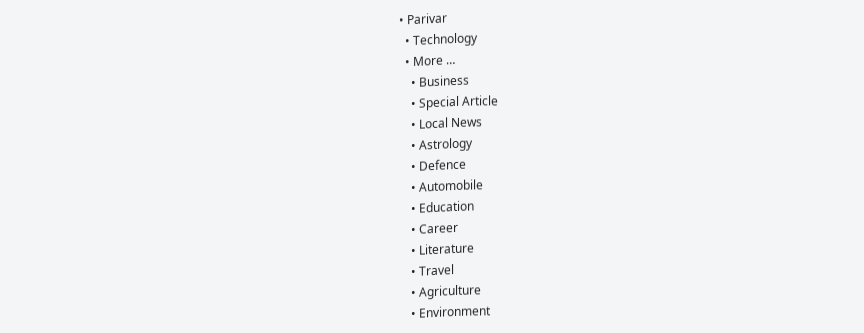• Parivar
  • Technology
  • More …
    • Business
    • Special Article
    • Local News
    • Astrology
    • Defence
    • Automobile
    • Education
    • Career
    • Literature
    • Travel
    • Agriculture
    • Environment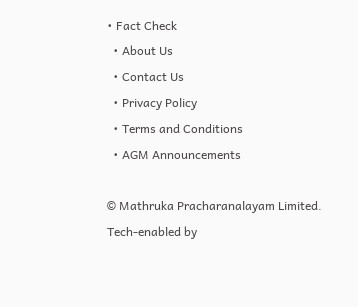• Fact Check
  • About Us
  • Contact Us
  • Privacy Policy
  • Terms and Conditions
  • AGM Announcements

© Mathruka Pracharanalayam Limited.
Tech-enabled by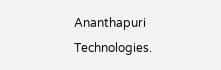Ananthapuri Technologies.